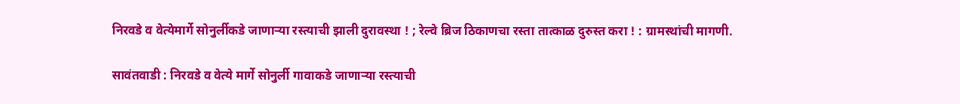निरवडे व वेत्येमार्गे सोनुर्लीकडे जाणाऱ्या रस्त्याची झाली दुरावस्था ! ; रेल्वे ब्रिज ठिकाणचा रस्ता तात्काळ दुरुस्त करा ! : ग्रामस्थांची मागणी.

सावंतवाडी : निरवडे व वेत्ये मार्गे सोनुर्ली गावाकडे जाणाऱ्या रस्त्याची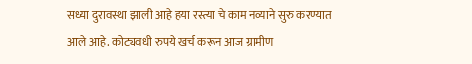सध्या दुरावस्था झाली आहे हया रस्त्या चे काम नव्याने सुरु करण्यात आले आहे. कोट्यवधी रुपये खर्च करून आज ग्रामीण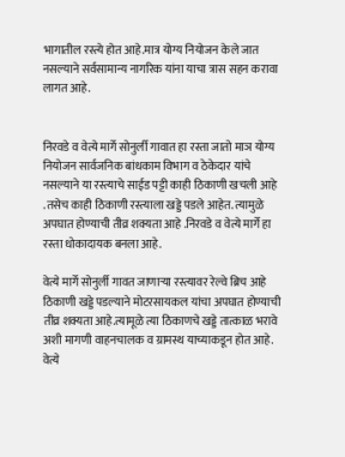भागातील रस्त्ये होत आहे.मात्र योग्य नियोजन केले जात नसल्याने सर्वसामान्य नागरिक यांना याचा त्रास सहन करावा लागत आहे.


निरवडे व वेत्ये मार्गे सोनुर्ली गावात हा रस्ता जातो माञ योग्य नियोजन सार्वजनिक बांधकाम विभाग व ठेकेदार यांचे नसल्याने या रस्त्याचे साईड पट्टी काही ठिकाणी खचली आहे .तसेच काही ठिकाणी रस्त्याला खड्डे पडले आहेत. त्यामुळे अपघात होण्याची तीव्र शक्यता आहे .निरवडे व वेत्ये मार्गे हा रस्ता धोकादायक बनला आहे.

वेत्ये मार्गे सोनुर्ली गावत जाणाऱ्या रस्त्यावर रेल्वे ब्रिच आहे ठिकाणी खड्डे पडल्याने मोटरसायकल यांचा अपघात होण्याची तीव्र शक्यता आहे.त्यामूळे त्या ठिकाणचे खड्डे तात्काळ भरावे अशी मागणी वाहनचालक व ग्रामस्थ याच्याकडून होत आहे. वेत्ये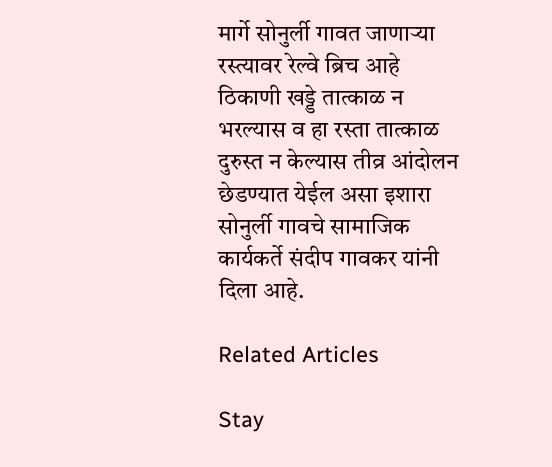मार्गे सोनुर्ली गावत जाणाऱ्या रस्त्यावर रेल्वे ब्रिच आहे ठिकाणी खड्डे तात्काळ न भरल्यास व हा रस्ता तात्काळ दुरुस्त न केल्यास तीव्र आंदोलन छेडण्यात येईल असा इशारा सोनुर्ली गावचे सामाजिक कार्यकर्ते संदीप गावकर यांनी दिला आहे.

Related Articles

Stay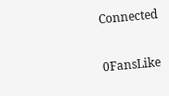Connected

0FansLike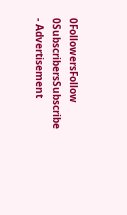0FollowersFollow
0SubscribersSubscribe
- Advertisement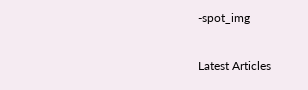-spot_img

Latest Articles